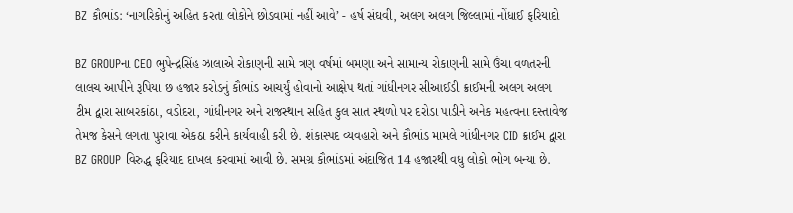BZ કૌભાંડ: ‘નાગરિકોનું અહિત કરતા લોકોને છોડવામાં નહીં આવે’ - હર્ષ સંઘવી, અલગ અલગ જિલ્લામાં નોંધાઈ ફરિયાદો

BZ GROUPના CEO ભુપેન્દ્રસિંહ ઝાલાએ રોકાણની સામે ત્રણ વર્ષમાં બમણા અને સામાન્ય રોકાણની સામે ઉંચા વળતરની લાલચ આપીને રૂપિયા છ હજાર કરોડનું કૌભાંડ આચર્યું હોવાનો આક્ષેપ થતાં ગાંધીનગર સીઆઈડી ક્રાઈમની અલગ અલગ ટીમ દ્વારા સાબરકાંઠા, વડોદરા, ગાંધીનગર અને રાજસ્થાન સહિત કુલ સાત સ્થળો પર દરોડા પાડીને અનેક મહત્વના દસ્તાવેજ તેમજ કેસને લગતા પુરાવા એકઠા કરીને કાર્યવાહી કરી છે. શંકાસ્પદ વ્યવહારો અને કૌભાંડ મામલે ગાંધીનગર CID ક્રાઈમ દ્વારા BZ GROUP વિરુદ્ધ ફરિયાદ દાખલ કરવામાં આવી છે. સમગ્ર કૌભાંડમાં અંદાજિત 14 હજારથી વધુ લોકો ભોગ બન્યા છે.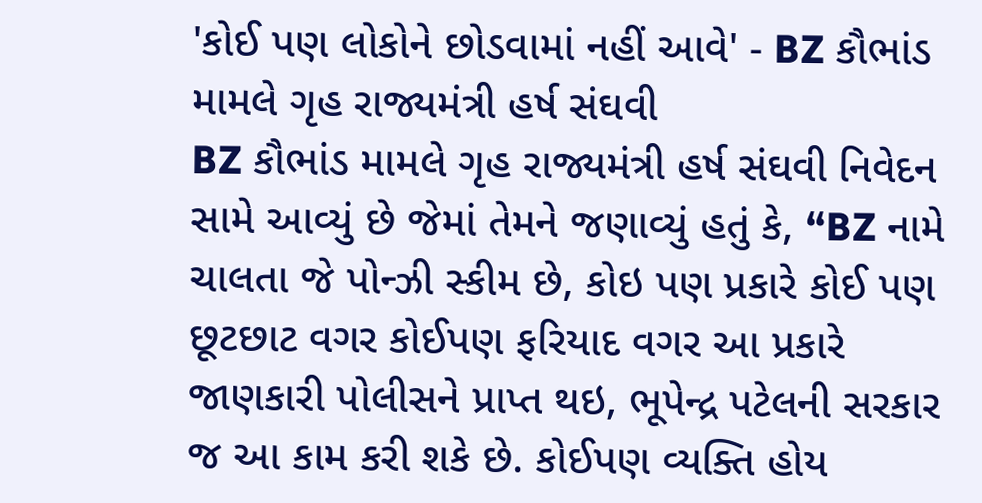'કોઈ પણ લોકોને છોડવામાં નહીં આવે' - BZ કૌભાંડ મામલે ગૃહ રાજ્યમંત્રી હર્ષ સંઘવી
BZ કૌભાંડ મામલે ગૃહ રાજ્યમંત્રી હર્ષ સંઘવી નિવેદન સામે આવ્યું છે જેમાં તેમને જણાવ્યું હતું કે, “BZ નામે ચાલતા જે પોન્ઝી સ્કીમ છે, કોઇ પણ પ્રકારે કોઈ પણ છૂટછાટ વગર કોઈપણ ફરિયાદ વગર આ પ્રકારે જાણકારી પોલીસને પ્રાપ્ત થઇ, ભૂપેન્દ્ર પટેલની સરકાર જ આ કામ કરી શકે છે. કોઈપણ વ્યક્તિ હોય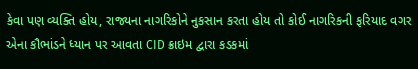કેવા પણ વ્યક્તિ હોય, રાજ્યના નાગરિકોને નુકસાન કરતા હોય તો કોઈ નાગરિકની ફરિયાદ વગર એના કૌભાંડને ધ્યાન પર આવતા CID ક્રાઇમ દ્વારા કડકમાં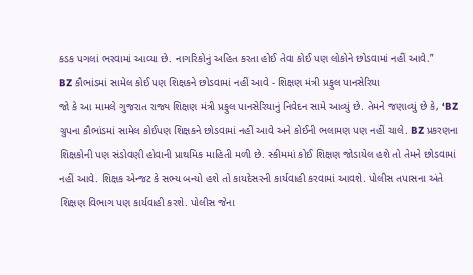કડક પગલાં ભરવામાં આવ્યા છે. નાગરિકોનું અહિત કરતા હોઈ તેવા કોઈ પણ લોકોને છોડવામાં નહીં આવે.”
BZ કૌભાંડમાં સામેલ કોઈ પણ શિક્ષકને છોડવામાં નહીં આવે - શિક્ષણ મંત્રી પ્રફુલ પાનસેરિયા
જો કે આ મામલે ગુજરાત રાજ્ય શિક્ષણ મંત્રી પ્રફુલ પાનસેરિયાનું નિવેદન સામે આવ્યું છે. તેમને જણાવ્યું છે કે, ‘BZ ગ્રુપના કૌભાંડમાં સામેલ કોઈપણ શિક્ષકને છોડવામાં નહીં આવે અને કોઈની ભલામણ પણ નહીં ચાલે. BZ પ્રકરણના શિક્ષકોની પણ સંડોવણી હોવાની પ્રાથમિક માહિતી મળી છે. સ્કીમમાં કોઈ શિક્ષણ જોડાયેલ હશે તો તેમને છોડવામાં નહીં આવે. શિક્ષક એન્જટ કે સભ્ય બન્યો હશે તો કાયદેસરની કાર્યવાહી કરવામાં આવશે. પોલીસ તપાસના અંતે શિક્ષણ વિભાગ પણ કાર્યવાહી કરશે. પોલીસ જેના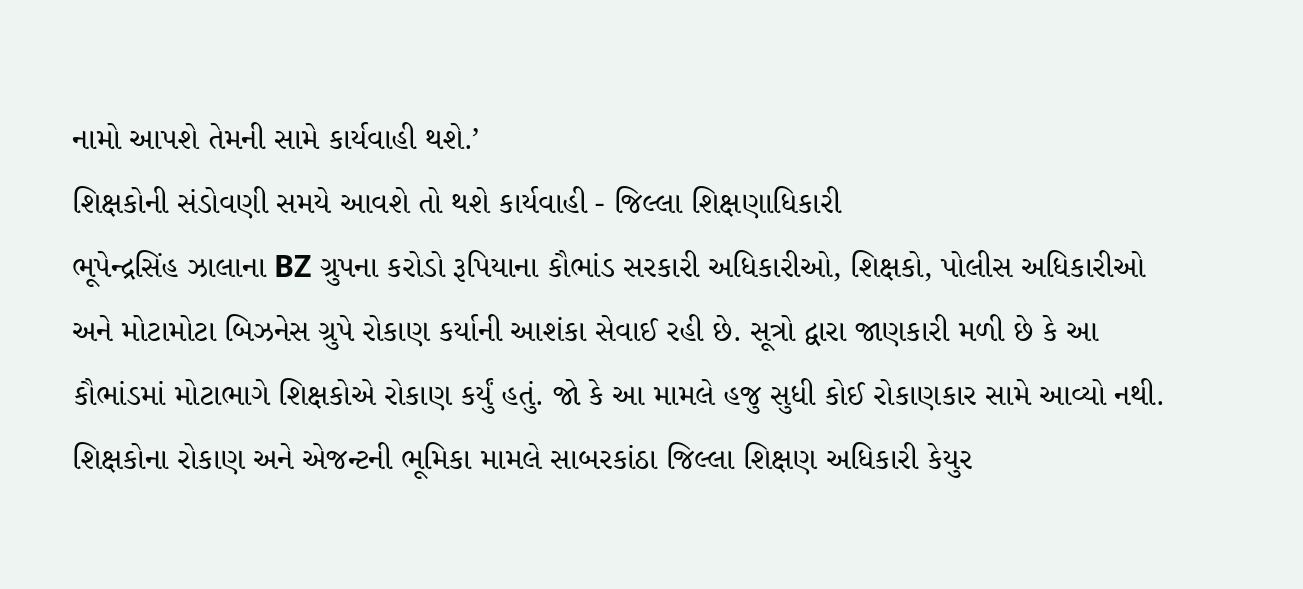નામો આપશે તેમની સામે કાર્યવાહી થશે.’
શિક્ષકોની સંડોવણી સમયે આવશે તો થશે કાર્યવાહી - જિલ્લા શિક્ષણાધિકારી
ભૂપેન્દ્રસિંહ ઝાલાના BZ ગ્રુપના કરોડો રૂપિયાના કૌભાંડ સરકારી અધિકારીઓ, શિક્ષકો, પોલીસ અધિકારીઓ અને મોટામોટા બિઝનેસ ગ્રુપે રોકાણ કર્યાની આશંકા સેવાઈ રહી છે. સૂત્રો દ્વારા જાણકારી મળી છે કે આ કૌભાંડમાં મોટાભાગે શિક્ષકોએ રોકાણ કર્યું હતું. જો કે આ મામલે હજુ સુધી કોઈ રોકાણકાર સામે આવ્યો નથી. શિક્ષકોના રોકાણ અને એજન્ટની ભૂમિકા મામલે સાબરકાંઠા જિલ્લા શિક્ષણ અધિકારી કેયુર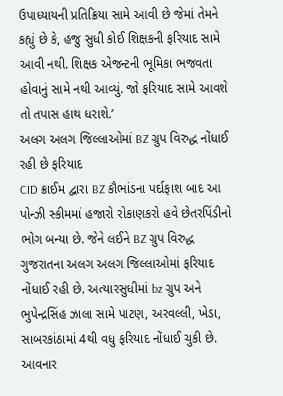ઉપાધ્યાયની પ્રતિક્રિયા સામે આવી છે જેમાં તેમને કહ્યું છે કે, હજુ સુધી કોઈ શિક્ષકની ફરિયાદ સામે આવી નથી. શિક્ષક એજન્ટની ભૂમિકા ભજવતા હોવાનું સામે નથી આવ્યું. જો ફરિયાદ સામે આવશે તો તપાસ હાથ ધરાશે.’
અલગ અલગ જિલ્લાઓમાં BZ ગ્રુપ વિરુદ્ધ નોંધાઈ રહી છે ફરિયાદ
CID ક્રાઈમ દ્વારા BZ કૌભાંડના પર્દાફાશ બાદ આ પોન્ઝી સ્કીમમાં હજારો રોકાણકરો હવે છેતરપિંડીનો ભોગ બન્યા છે. જેને લઈને BZ ગ્રુપ વિરુદ્ધ ગુજરાતના અલગ અલગ જિલ્લાઓમાં ફરિયાદ નોંધાઈ રહી છે. અત્યારસુધીમાં bz ગ્રુપ અને ભુપેન્દ્રસિંહ ઝાલા સામે પાટણ, અરવલ્લી, ખેડા, સાબરકાંઠામાં 4થી વધુ ફરિયાદ નોંધાઈ ચુકી છે. આવનાર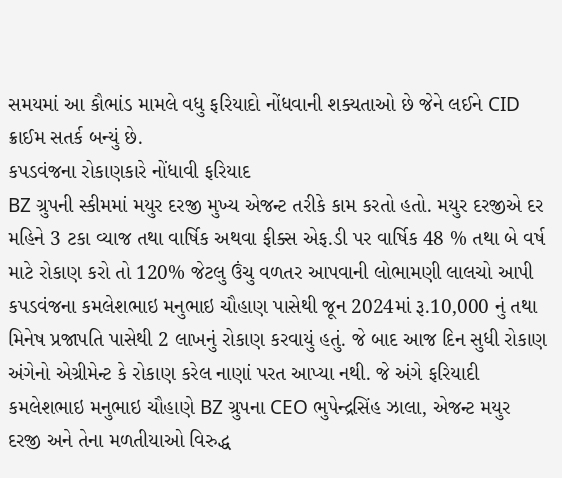સમયમાં આ કૌભાંડ મામલે વધુ ફરિયાદો નોંધવાની શક્યતાઓ છે જેને લઈને CID ક્રાઈમ સતર્ક બન્યું છે.
કપડવંજના રોકાણકારે નોંધાવી ફરિયાદ
BZ ગ્રુપની સ્કીમમાં મયુર દરજી મુખ્ય એજન્ટ તરીકે કામ કરતો હતો. મયુર દરજીએ દર મહિને 3 ટકા વ્યાજ તથા વાર્ષિક અથવા ફીક્સ એફ.ડી પર વાર્ષિક 48 % તથા બે વર્ષ માટે રોકાણ કરો તો 120% જેટલુ ઉંચુ વળતર આપવાની લોભામણી લાલચો આપી કપડવંજના કમલેશભાઇ મનુભાઇ ચૌહાણ પાસેથી જૂન 2024માં રૂ.10,000 નું તથા મિનેષ પ્રજાપતિ પાસેથી 2 લાખનું રોકાણ કરવાયું હતું. જે બાદ આજ દિન સુધી રોકાણ અંગેનો એગ્રીમેન્ટ કે રોકાણ કરેલ નાણાં પરત આપ્યા નથી. જે અંગે ફરિયાદી કમલેશભાઇ મનુભાઇ ચૌહાણે BZ ગ્રુપના CEO ભુપેન્દ્રસિંહ ઝાલા, એજન્ટ મયુર દરજી અને તેના મળતીયાઓ વિરુદ્ધ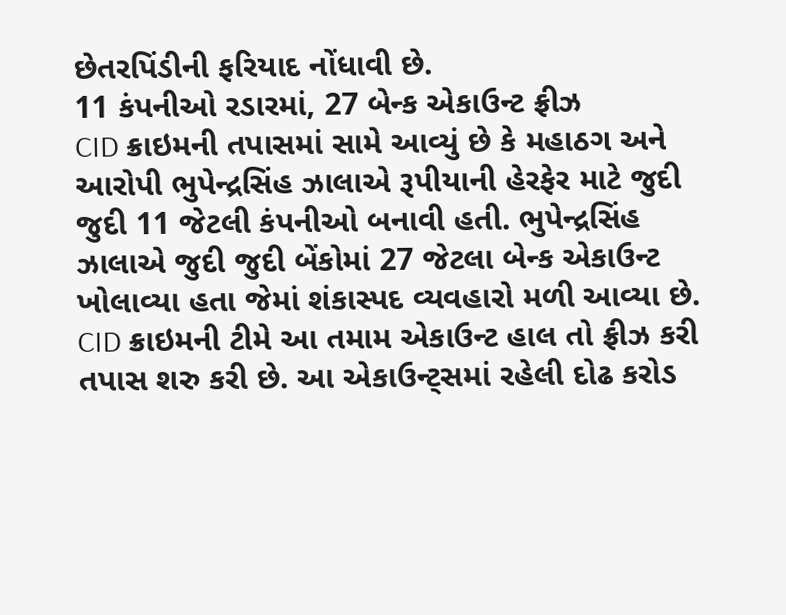છેતરપિંડીની ફરિયાદ નોંધાવી છે.
11 કંપનીઓ રડારમાં, 27 બેન્ક એકાઉન્ટ ફ્રીઝ
CID ક્રાઇમની તપાસમાં સામે આવ્યું છે કે મહાઠગ અને આરોપી ભુપેન્દ્રસિંહ ઝાલાએ રૂપીયાની હેરફેર માટે જુદી જુદી 11 જેટલી કંપનીઓ બનાવી હતી. ભુપેન્દ્રસિંહ ઝાલાએ જુદી જુદી બેંકોમાં 27 જેટલા બેન્ક એકાઉન્ટ ખોલાવ્યા હતા જેમાં શંકાસ્પદ વ્યવહારો મળી આવ્યા છે. CID ક્રાઇમની ટીમે આ તમામ એકાઉન્ટ હાલ તો ફ્રીઝ કરી તપાસ શરુ કરી છે. આ એકાઉન્ટ્સમાં રહેલી દોઢ કરોડ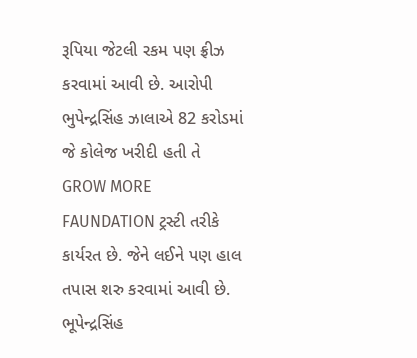રૂપિયા જેટલી રકમ પણ ફ્રીઝ કરવામાં આવી છે. આરોપી ભુપેન્દ્રસિંહ ઝાલાએ 82 કરોડમાં જે કોલેજ ખરીદી હતી તે GROW MORE FAUNDATION ટ્રસ્ટી તરીકે કાર્યરત છે. જેને લઈને પણ હાલ તપાસ શરુ કરવામાં આવી છે.
ભૂપેન્દ્રસિંહ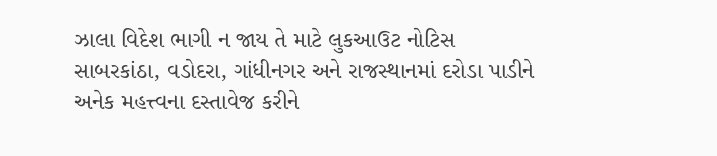ઝાલા વિદેશ ભાગી ન જાય તે માટે લુકઆઉટ નોટિસ
સાબરકાંઠા, વડોદરા, ગાંધીનગર અને રાજસ્થાનમાં દરોડા પાડીને અનેક મહત્ત્વના દસ્તાવેજ કરીને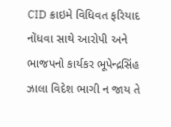CID ક્રાઇમે વિધિવત ફરિયાદ નોંધવા સાથે આરોપી અને ભાજપનો કાર્યકર ભૂપેન્દ્રસિંહ ઝાલા વિદેશ ભાગી ન જાય તે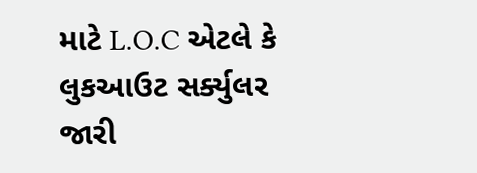માટે L.O.C એટલે કે લુકઆઉટ સર્ક્યુલર જારી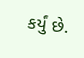કર્યું છે.